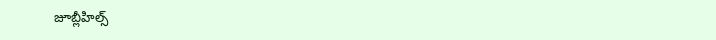జూబ్లీహిల్స్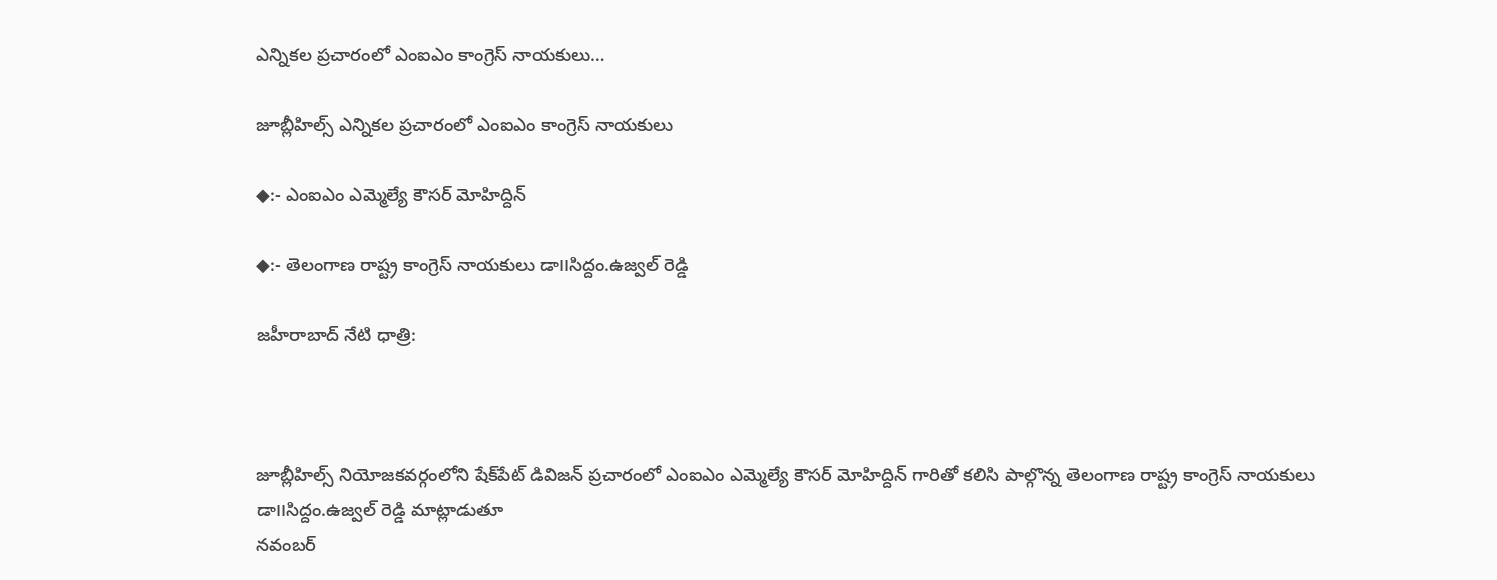ఎన్నికల ప్రచారంలో ఎంఐఎం కాంగ్రెస్ నాయకులు…

జూబ్లీహిల్స్ ఎన్నికల ప్రచారంలో ఎంఐఎం కాంగ్రెస్ నాయకులు

◆:- ఎంఐఎం ఎమ్మెల్యే కౌసర్ మోహిద్దిన్

◆:- తెలంగాణ రాష్ట్ర కాంగ్రెస్ నాయకులు డా౹౹సిద్దం.ఉజ్వల్ రెడ్డి

జహీరాబాద్ నేటి ధాత్రి:



జూబ్లీహిల్స్ నియోజకవర్గంలోని షేక్‌పేట్ డివిజన్ ప్రచారంలో ఎంఐఎం ఎమ్మెల్యే కౌసర్ మోహిద్దిన్ గారితో కలిసి పాల్గొన్న తెలంగాణ రాష్ట్ర కాంగ్రెస్ నాయకులు డా౹౹సిద్దం.ఉజ్వల్ రెడ్డి మాట్లాడుతూ
నవంబర్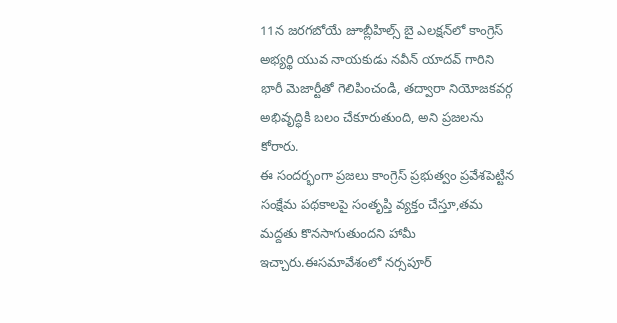11న జరగబోయే జూబ్లీహిల్స్ బై ఎలక్షన్‌లో కాంగ్రెస్ అభ్యర్థి యువ నాయకుడు నవీన్ యాదవ్ గారిని భారీ మెజార్టీతో గెలిపించండి, తద్వారా నియోజకవర్గ అభివృద్ధికి బలం చేకూరుతుంది, అని ప్రజలను కోరారు.
ఈ సందర్భంగా ప్రజలు కాంగ్రెస్ ప్రభుత్వం ప్రవేశపెట్టిన సంక్షేమ పథకాలపై సంతృప్తి వ్యక్తం చేస్తూ,తమ మద్దతు కొనసాగుతుందని హామీ ఇచ్చారు.ఈసమావేశంలో నర్సపూర్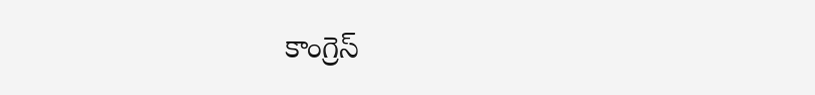కాంగ్రెస్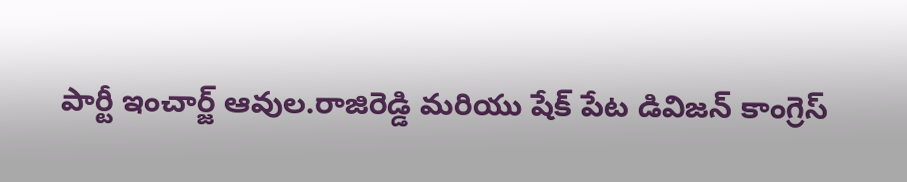పార్టీ ఇంచార్జ్ ఆవుల.రాజిరెడ్డి మరియు షేక్ పేట డివిజన్ కాంగ్రెస్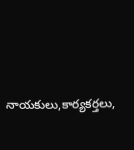నాయకులు,కార్యకర్తలు,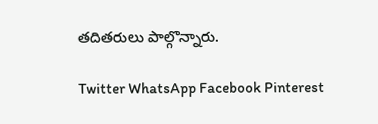తదితరులు పాల్గొన్నారు.

Twitter WhatsApp Facebook Pinterest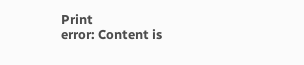Print
error: Content is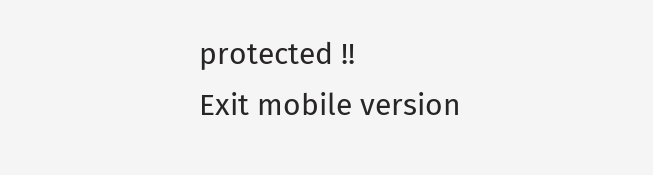protected !!
Exit mobile version